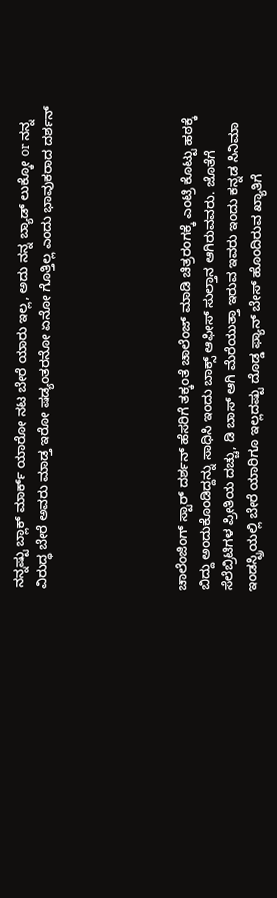ನನ್ನಷ್ಟು ಬ್ಲಾಕ್ ಮಾರ್ಕ್ ಯಾರೋ ನಟ ಬೇರೆ ಯಾರು ಇಲ್ಲ, ಅದು ನನ್ನ ಬ್ಯಾಡ್ ಲುಕ್ಕೋ or ನನ್ನ ವಿರುದ್ಧ ಬೇರೆ ಅವರು ಮಾಡ್ತ ಇರೋ ಷಡ್ಯಂತರನೋ ಏನೋ ಗೊತ್ತಿಲ್ಲ ಎಂದು ಭಾವುಕರಾದ ದರ್ಶನ್





ಚಾಲೆಂಜಿಂಗ್ ಸ್ಟಾರ್ ದರ್ಶನ್ ಹೆಸರಿಗೆ ತಕ್ಕಂತೆ ಚಾಲೆಂಜ್ ಮಾಡಿ ಚಿತ್ರರಂಗಕ್ಕೆ ಎಂಟ್ರಿ ಕೊಟ್ಟು ಹಠಕ್ಕೆ ಬಿದ್ದು ಅಂದುಕೊಂಡಿದ್ದನ್ನು ಸಾಧಿಸಿ ಇಂದು ಬಾಕ್ಸ್ ಆಫೀಸ್ ಸುಲ್ತಾನ ಆಗಿರುವವರು. ಜೊತೆಗೆ ಸೆಲೆಬ್ರಿಟಿಗಳ ಪ್ರೀತಿಯ ದಚ್ಚು, ಡಿ ಬಾಸ್ ಆಗಿ ಮೆರೆಯುತ್ತಾ ಇರುವ ಇವರು ಇಂದು ಕನ್ನಡ ಸಿನಿಮಾ ಇಂಡಸ್ಟ್ರಿಯಲ್ಲಿ ಬೇರೆ ಯಾರಿಗೂ ಇಲ್ಲದಷ್ಟು ದೊಡ್ಡ ಫ್ಯಾನ್ ಬೇಸ್ ಹೊಂದಿರುವ ಖ್ಯಾತಿಗೆ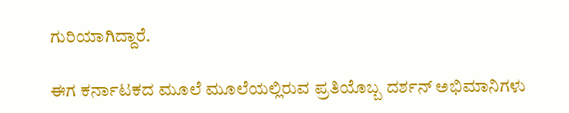ಗುರಿಯಾಗಿದ್ದಾರೆ.

ಈಗ ಕರ್ನಾಟಕದ ಮೂಲೆ ಮೂಲೆಯಲ್ಲಿರುವ ಪ್ರತಿಯೊಬ್ಬ ದರ್ಶನ್ ಅಭಿಮಾನಿಗಳು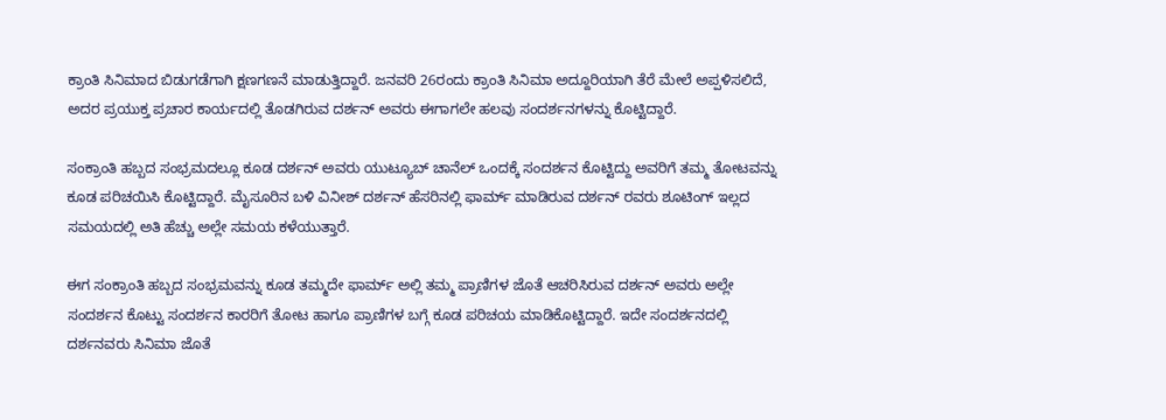ಕ್ರಾಂತಿ ಸಿನಿಮಾದ ಬಿಡುಗಡೆಗಾಗಿ ಕ್ಷಣಗಣನೆ ಮಾಡುತ್ತಿದ್ದಾರೆ. ಜನವರಿ 26ರಂದು ಕ್ರಾಂತಿ ಸಿನಿಮಾ ಅದ್ದೂರಿಯಾಗಿ ತೆರೆ ಮೇಲೆ ಅಪ್ಪಳಿಸಲಿದೆ, ಅದರ ಪ್ರಯುಕ್ತ ಪ್ರಚಾರ ಕಾರ್ಯದಲ್ಲಿ ತೊಡಗಿರುವ ದರ್ಶನ್ ಅವರು ಈಗಾಗಲೇ ಹಲವು ಸಂದರ್ಶನಗಳನ್ನು ಕೊಟ್ಟಿದ್ದಾರೆ.

ಸಂಕ್ರಾಂತಿ ಹಬ್ಬದ ಸಂಭ್ರಮದಲ್ಲೂ ಕೂಡ ದರ್ಶನ್ ಅವರು ಯುಟ್ಯೂಬ್ ಚಾನೆಲ್ ಒಂದಕ್ಕೆ ಸಂದರ್ಶನ ಕೊಟ್ಟಿದ್ದು ಅವರಿಗೆ ತಮ್ಮ ತೋಟವನ್ನು ಕೂಡ ಪರಿಚಯಿಸಿ ಕೊಟ್ಟಿದ್ದಾರೆ. ಮೈಸೂರಿನ ಬಳಿ ವಿನೀಶ್ ದರ್ಶನ್ ಹೆಸರಿನಲ್ಲಿ ಫಾರ್ಮ್ ಮಾಡಿರುವ ದರ್ಶನ್ ರವರು ಶೂಟಿಂಗ್ ಇಲ್ಲದ ಸಮಯದಲ್ಲಿ ಅತಿ ಹೆಚ್ಚು ಅಲ್ಲೇ ಸಮಯ ಕಳೆಯುತ್ತಾರೆ.

ಈಗ ಸಂಕ್ರಾಂತಿ ಹಬ್ಬದ ಸಂಭ್ರಮವನ್ನು ಕೂಡ ತಮ್ಮದೇ ಫಾರ್ಮ್ ಅಲ್ಲಿ ತಮ್ಮ ಪ್ರಾಣಿಗಳ ಜೊತೆ ಆಚರಿಸಿರುವ ದರ್ಶನ್ ಅವರು ಅಲ್ಲೇ ಸಂದರ್ಶನ ಕೊಟ್ಟು ಸಂದರ್ಶನ ಕಾರರಿಗೆ ತೋಟ ಹಾಗೂ ಪ್ರಾಣಿಗಳ ಬಗ್ಗೆ ಕೂಡ ಪರಿಚಯ ಮಾಡಿಕೊಟ್ಟಿದ್ದಾರೆ. ಇದೇ ಸಂದರ್ಶನದಲ್ಲಿ ದರ್ಶನವರು ಸಿನಿಮಾ ಜೊತೆ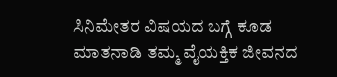ಸಿನಿಮೇತರ ವಿಷಯದ ಬಗ್ಗೆ ಕೂಡ ಮಾತನಾಡಿ ತಮ್ಮ ವೈಯಕ್ತಿಕ ಜೀವನದ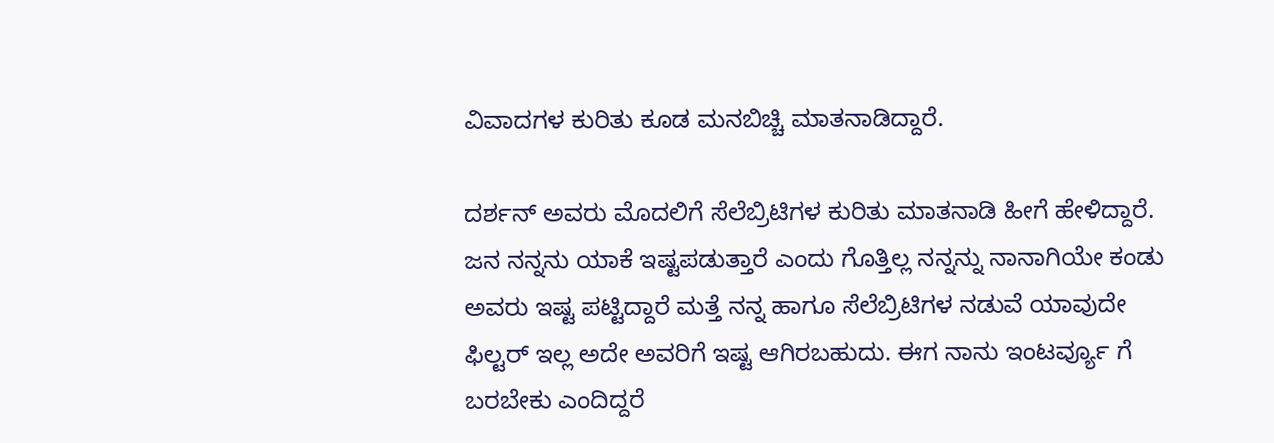ವಿವಾದಗಳ ಕುರಿತು ಕೂಡ ಮನಬಿಚ್ಚಿ ಮಾತನಾಡಿದ್ದಾರೆ.

ದರ್ಶನ್ ಅವರು ಮೊದಲಿಗೆ ಸೆಲೆಬ್ರಿಟಿಗಳ ಕುರಿತು ಮಾತನಾಡಿ ಹೀಗೆ ಹೇಳಿದ್ದಾರೆ. ಜನ ನನ್ನನು ಯಾಕೆ ಇಷ್ಟಪಡುತ್ತಾರೆ ಎಂದು ಗೊತ್ತಿಲ್ಲ ನನ್ನನ್ನು ನಾನಾಗಿಯೇ ಕಂಡು ಅವರು ಇಷ್ಟ ಪಟ್ಟಿದ್ದಾರೆ ಮತ್ತೆ ನನ್ನ ಹಾಗೂ ಸೆಲೆಬ್ರಿಟಿಗಳ ನಡುವೆ ಯಾವುದೇ ಫಿಲ್ಟರ್ ಇಲ್ಲ ಅದೇ ಅವರಿಗೆ ಇಷ್ಟ ಆಗಿರಬಹುದು. ಈಗ ನಾನು ಇಂಟರ್ವ್ಯೂ ಗೆ ಬರಬೇಕು ಎಂದಿದ್ದರೆ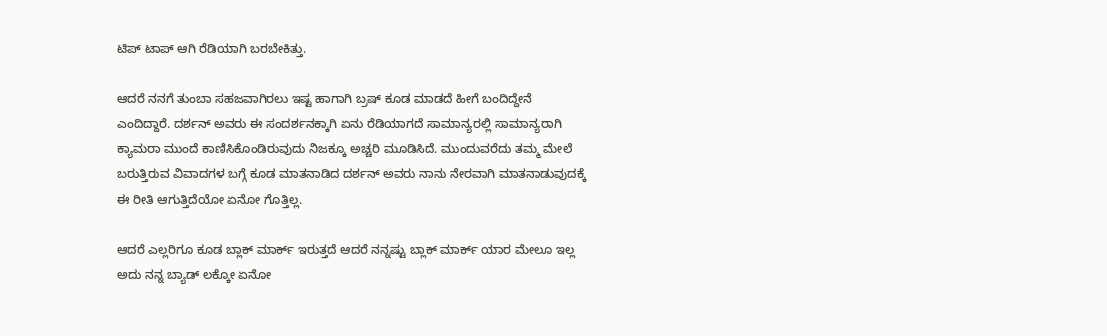ಟಿಪ್ ಟಾಪ್ ಆಗಿ ರೆಡಿಯಾಗಿ ಬರಬೇಕಿತ್ತು.

ಆದರೆ ನನಗೆ ತುಂಬಾ ಸಹಜವಾಗಿರಲು ಇಷ್ಟ ಹಾಗಾಗಿ ಬ್ರಷ್ ಕೂಡ ಮಾಡದೆ ಹೀಗೆ ಬಂದಿದ್ದೇನೆ ಎಂದಿದ್ದಾರೆ. ದರ್ಶನ್ ಅವರು ಈ ಸಂದರ್ಶನಕ್ಕಾಗಿ ಏನು ರೆಡಿಯಾಗದೆ ಸಾಮಾನ್ಯರಲ್ಲಿ ಸಾಮಾನ್ಯರಾಗಿ ಕ್ಯಾಮರಾ ಮುಂದೆ ಕಾಣಿಸಿಕೊಂಡಿರುವುದು ನಿಜಕ್ಕೂ ಅಚ್ಚರಿ ಮೂಡಿಸಿದೆ. ಮುಂದುವರೆದು ತಮ್ಮ ಮೇಲೆ ಬರುತ್ತಿರುವ ವಿವಾದಗಳ ಬಗ್ಗೆ ಕೂಡ ಮಾತನಾಡಿದ ದರ್ಶನ್ ಅವರು ನಾನು ನೇರವಾಗಿ ಮಾತನಾಡುವುದಕ್ಕೆ ಈ ರೀತಿ ಆಗುತ್ತಿದೆಯೋ ಏನೋ ಗೊತ್ತಿಲ್ಲ.

ಆದರೆ ಎಲ್ಲರಿಗೂ ಕೂಡ ಬ್ಲಾಕ್ ಮಾರ್ಕ್ ಇರುತ್ತದೆ ಆದರೆ ನನ್ನಷ್ಟು ಬ್ಲಾಕ್ ಮಾರ್ಕ್ ಯಾರ ಮೇಲೂ ಇಲ್ಲ ಅದು ನನ್ನ ಬ್ಯಾಡ್ ಲಕ್ಕೋ ಏನೋ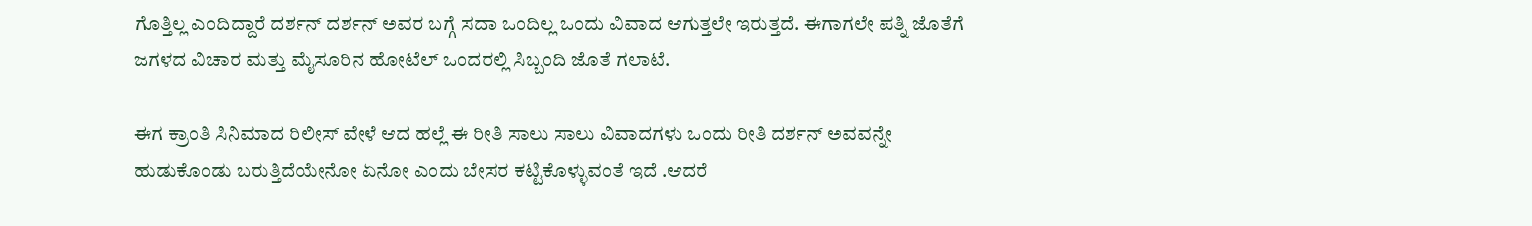ಗೊತ್ತಿಲ್ಲ ಎಂದಿದ್ದಾರೆ ದರ್ಶನ್ ದರ್ಶನ್ ಅವರ ಬಗ್ಗೆ ಸದಾ ಒಂದಿಲ್ಲ ಒಂದು ವಿವಾದ ಆಗುತ್ತಲೇ ಇರುತ್ತದೆ. ಈಗಾಗಲೇ ಪತ್ನಿ ಜೊತೆಗೆ ಜಗಳದ ವಿಚಾರ ಮತ್ತು ಮೈಸೂರಿನ ಹೋಟೆಲ್ ಒಂದರಲ್ಲಿ ಸಿಬ್ಬಂದಿ ಜೊತೆ ಗಲಾಟೆ.

ಈಗ ಕ್ರಾಂತಿ ಸಿನಿಮಾದ ರಿಲೀಸ್ ವೇಳೆ ಆದ ಹಲ್ಲೆ ಈ ರೀತಿ ಸಾಲು ಸಾಲು ವಿವಾದಗಳು ಒಂದು ರೀತಿ ದರ್ಶನ್ ಅವವನ್ನೇ ಹುಡುಕೊಂಡು ಬರುತ್ತಿದೆಯೇನೋ ಏನೋ ಎಂದು ಬೇಸರ ಕಟ್ಟಿಕೊಳ್ಳುವಂತೆ ಇದೆ .ಆದರೆ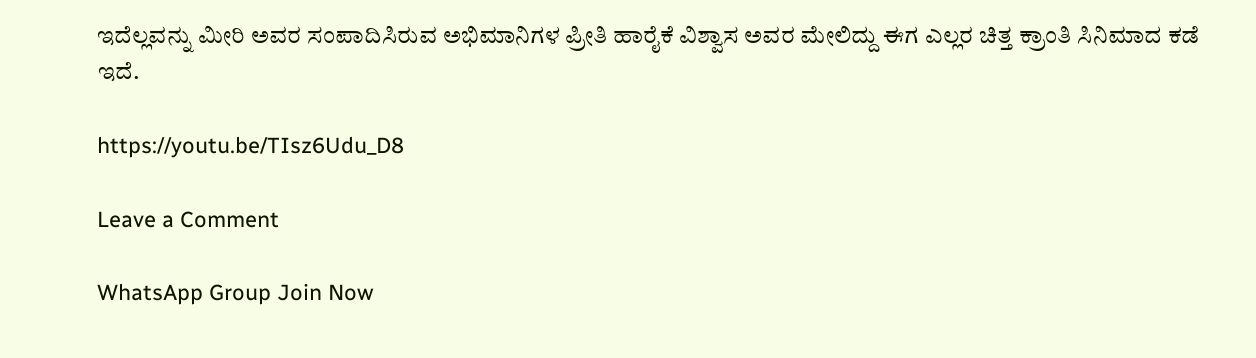ಇದೆಲ್ಲವನ್ನು ಮೀರಿ ಅವರ ಸಂಪಾದಿಸಿರುವ ಅಭಿಮಾನಿಗಳ ಪ್ರೀತಿ ಹಾರೈಕೆ ವಿಶ್ವಾಸ ಅವರ ಮೇಲಿದ್ದು ಈಗ ಎಲ್ಲರ ಚಿತ್ತ ಕ್ರಾಂತಿ ಸಿನಿಮಾದ ಕಡೆ ಇದೆ.

https://youtu.be/TIsz6Udu_D8

Leave a Comment

WhatsApp Group Join Now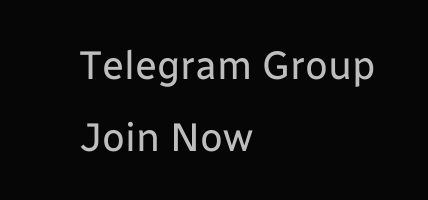Telegram Group Join Now